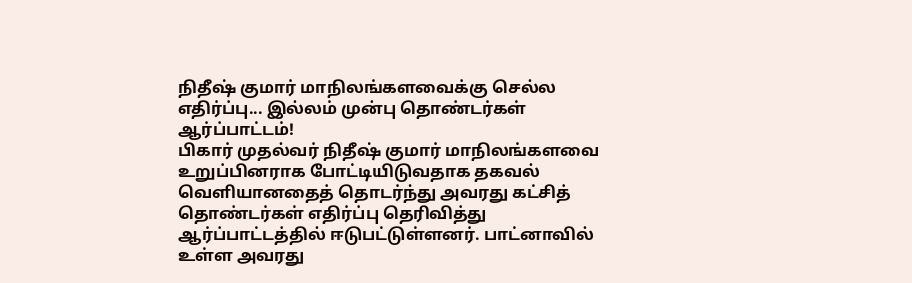நிதீஷ் குமார் மாநிலங்களவைக்கு செல்ல எதிர்ப்பு... இல்லம் முன்பு தொண்டர்கள் ஆர்ப்பாட்டம்!
பிகார் முதல்வர் நிதீஷ் குமார் மாநிலங்களவை உறுப்பினராக போட்டியிடுவதாக தகவல் வெளியானதைத் தொடர்ந்து அவரது கட்சித் தொண்டர்கள் எதிர்ப்பு தெரிவித்து ஆர்ப்பாட்டத்தில் ஈடுபட்டுள்ளனர். பாட்னாவில் உள்ள அவரது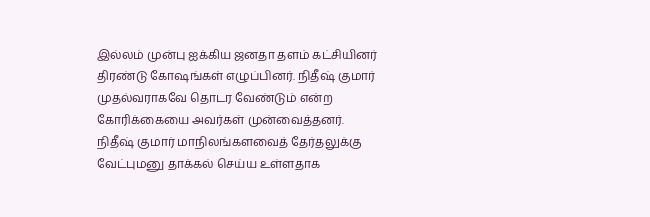இல்லம் முன்பு ஐக்கிய ஜனதா தளம் கட்சியினர் திரண்டு கோஷங்கள் எழுப்பினர். நிதீஷ் குமார் முதல்வராகவே தொடர வேண்டும் என்ற கோரிக்கையை அவர்கள் முன்வைத்தனர்.
நிதீஷ் குமார் மாநிலங்களவைத் தேர்தலுக்கு வேட்புமனு தாக்கல் செய்ய உள்ளதாக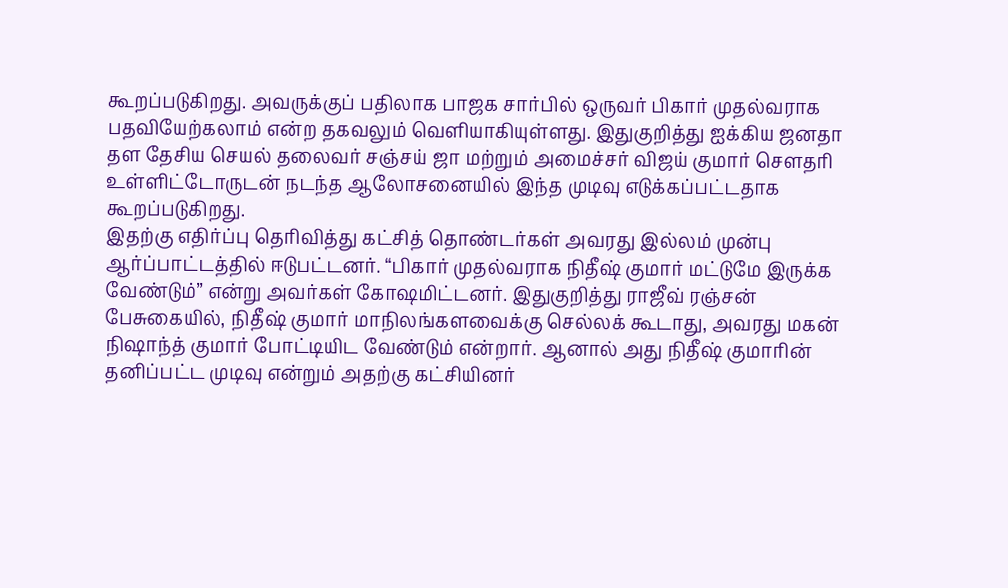கூறப்படுகிறது. அவருக்குப் பதிலாக பாஜக சார்பில் ஒருவர் பிகார் முதல்வராக பதவியேற்கலாம் என்ற தகவலும் வெளியாகியுள்ளது. இதுகுறித்து ஐக்கிய ஜனதா தள தேசிய செயல் தலைவர் சஞ்சய் ஜா மற்றும் அமைச்சர் விஜய் குமார் சௌதரி உள்ளிட்டோருடன் நடந்த ஆலோசனையில் இந்த முடிவு எடுக்கப்பட்டதாக கூறப்படுகிறது.
இதற்கு எதிர்ப்பு தெரிவித்து கட்சித் தொண்டர்கள் அவரது இல்லம் முன்பு ஆர்ப்பாட்டத்தில் ஈடுபட்டனர். “பிகார் முதல்வராக நிதீஷ் குமார் மட்டுமே இருக்க வேண்டும்” என்று அவர்கள் கோஷமிட்டனர். இதுகுறித்து ராஜீவ் ரஞ்சன் பேசுகையில், நிதீஷ் குமார் மாநிலங்களவைக்கு செல்லக் கூடாது, அவரது மகன் நிஷாந்த் குமார் போட்டியிட வேண்டும் என்றார். ஆனால் அது நிதீஷ் குமாரின் தனிப்பட்ட முடிவு என்றும் அதற்கு கட்சியினர்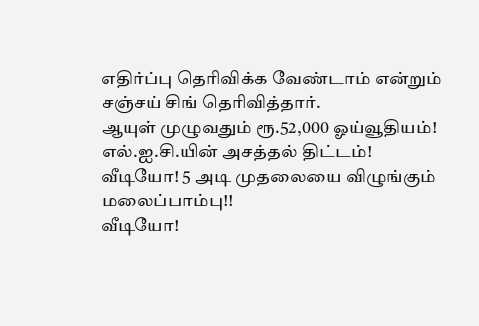எதிர்ப்பு தெரிவிக்க வேண்டாம் என்றும் சஞ்சய் சிங் தெரிவித்தார்.
ஆயுள் முழுவதும் ரூ.52,000 ஓய்வூதியம்! எல்.ஐ.சி.யின் அசத்தல் திட்டம்!
வீடியோ! 5 அடி முதலையை விழுங்கும் மலைப்பாம்பு!!
வீடியோ!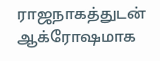ராஜநாகத்துடன் ஆக்ரோஷமாக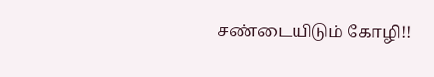சண்டையிடும் கோழி!!